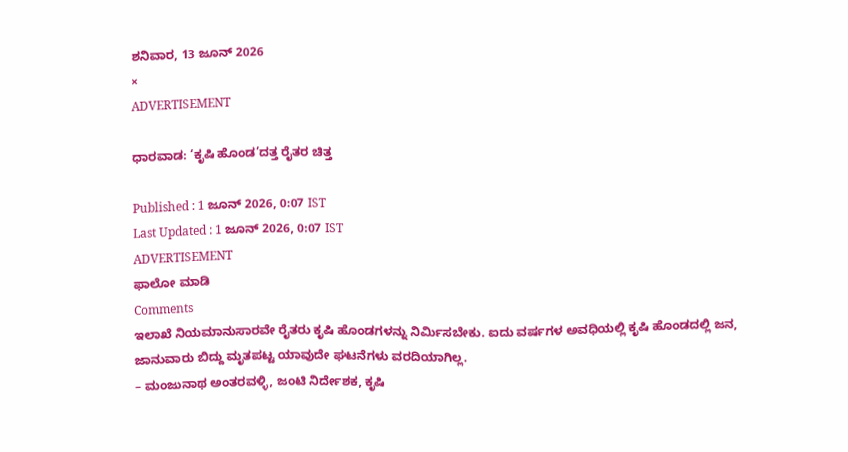ಶನಿವಾರ, 13 ಜೂನ್ 2026
×
ADVERTISEMENT

ಧಾರವಾಡ: ‘ಕೃಷಿ ಹೊಂಡ’ದತ್ತ ರೈತರ ಚಿತ್ತ

Published : 1 ಜೂನ್ 2026, 0:07 IST
Last Updated : 1 ಜೂನ್ 2026, 0:07 IST
ADVERTISEMENT
ಫಾಲೋ ಮಾಡಿ
Comments
ಇಲಾಖೆ ನಿಯಮಾನುಸಾರವೇ ರೈತರು ಕೃಷಿ ಹೊಂಡಗಳನ್ನು ನಿರ್ಮಿಸಬೇಕು. ಐದು ವರ್ಷಗಳ ಅವಧಿಯಲ್ಲಿ ಕೃಷಿ ಹೊಂಡದಲ್ಲಿ ಜನ, ಜಾನುವಾರು ಬಿದ್ದು ಮೃತಪಟ್ಟ ಯಾವುದೇ ಘಟನೆಗಳು ವರದಿಯಾಗಿಲ್ಲ.
– ಮಂಜುನಾಥ ಅಂತರವಳ್ಳಿ, ಜಂಟಿ ನಿರ್ದೇಶಕ, ಕೃಷಿ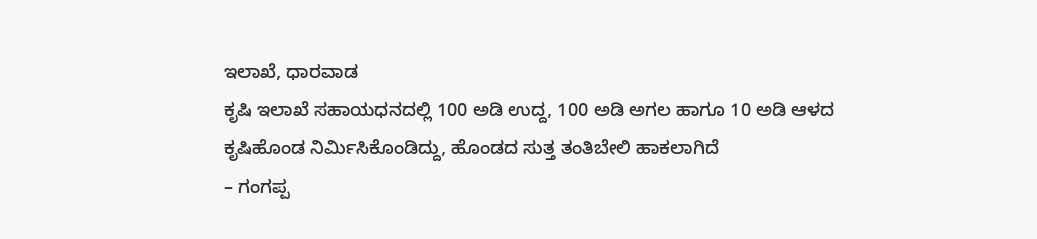ಇಲಾಖೆ, ಧಾರವಾಡ
ಕೃಷಿ ಇಲಾಖೆ ಸಹಾಯಧನದಲ್ಲಿ 100 ಅಡಿ ಉದ್ದ, 100 ಅಡಿ ಅಗಲ ಹಾಗೂ 10 ಅಡಿ ಆಳದ ಕೃಷಿಹೊಂಡ ನಿರ್ಮಿಸಿಕೊಂಡಿದ್ದು, ಹೊಂಡದ ಸುತ್ತ ತಂತಿಬೇಲಿ ಹಾಕಲಾಗಿದೆ
– ಗಂಗಪ್ಪ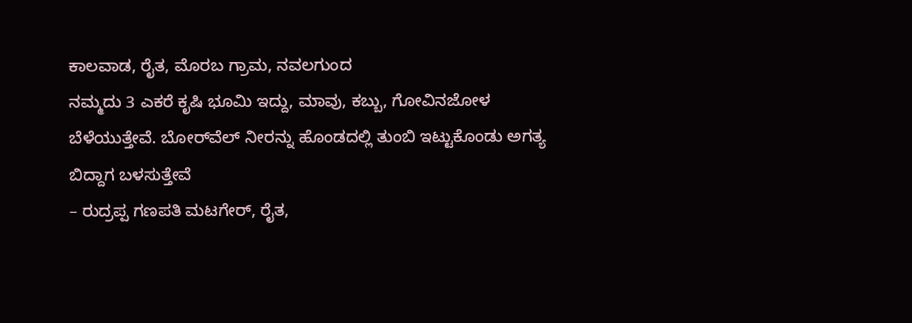ಕಾಲವಾಡ, ರೈತ, ಮೊರಬ ಗ್ರಾಮ, ನವಲಗುಂದ
ನಮ್ಮದು 3 ಎಕರೆ ಕೃಷಿ ಭೂಮಿ ಇದ್ದು, ಮಾವು, ಕಬ್ಬು, ಗೋವಿನಜೋಳ ಬೆಳೆಯುತ್ತೇವೆ. ಬೋರ್‌ವೆಲ್‌ ನೀರನ್ನು ಹೊಂಡದಲ್ಲಿ ತುಂಬಿ ಇಟ್ಟುಕೊಂಡು ಅಗತ್ಯ ಬಿದ್ದಾಗ ಬಳಸುತ್ತೇವೆ
– ರುದ್ರಪ್ಪ ಗಣಪತಿ ಮಟಗೇರ್, ರೈತ,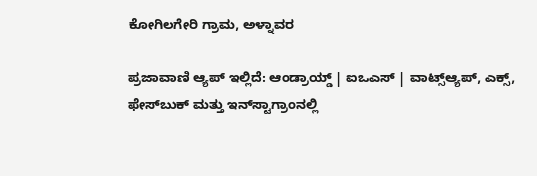ಕೋಗಿಲಗೇರಿ ಗ್ರಾಮ, ಅಳ್ನಾವರ

ಪ್ರಜಾವಾಣಿ ಆ್ಯಪ್ ಇಲ್ಲಿದೆ: ಆಂಡ್ರಾಯ್ಡ್ | ಐಒಎಸ್ | ವಾಟ್ಸ್ಆ್ಯಪ್, ಎಕ್ಸ್, ಫೇಸ್‌ಬುಕ್ ಮತ್ತು ಇನ್‌ಸ್ಟಾಗ್ರಾಂನಲ್ಲಿ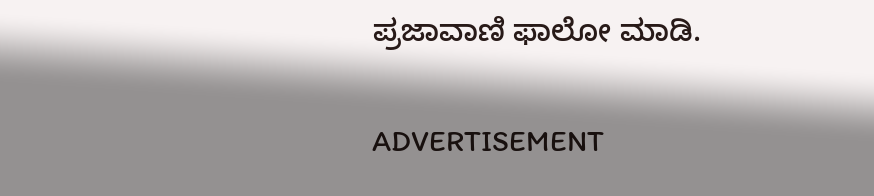ಪ್ರಜಾವಾಣಿ ಫಾಲೋ ಮಾಡಿ.

ADVERTISEMENT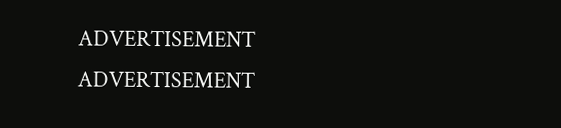ADVERTISEMENT
ADVERTISEMENT